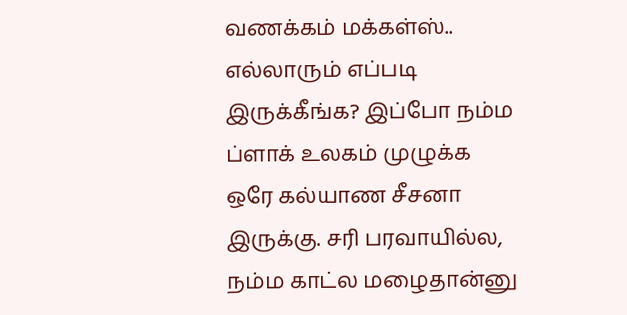வணக்கம் மக்கள்ஸ்.. எல்லாரும் எப்படி இருக்கீங்க? இப்போ நம்ம ப்ளாக் உலகம் முழுக்க ஒரே கல்யாண சீசனா இருக்கு. சரி பரவாயில்ல, நம்ம காட்ல மழைதான்னு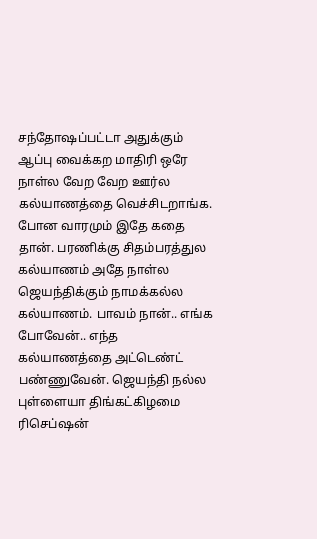சந்தோஷப்பட்டா அதுக்கும் ஆப்பு வைக்கற மாதிரி ஒரே நாள்ல வேற வேற ஊர்ல கல்யாணத்தை வெச்சிடறாங்க. போன வாரமும் இதே கதை தான். பரணிக்கு சிதம்பரத்துல கல்யாணம் அதே நாள்ல ஜெயந்திக்கும் நாமக்கல்ல கல்யாணம். பாவம் நான்.. எங்க போவேன்.. எந்த கல்யாணத்தை அட்டெண்ட் பண்ணுவேன். ஜெயந்தி நல்ல புள்ளையா திங்கட்கிழமை ரிசெப்ஷன்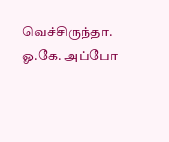வெச்சிருந்தா. ஓ.கே. அப்போ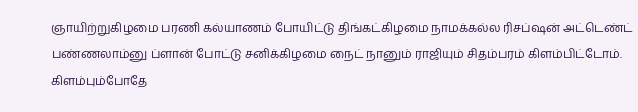ஞாயிற்றுகிழமை பரணி கல்யாணம் போயிட்டு திங்கட்கிழமை நாமக்கல்ல ரிசப்ஷன் அட்டெண்ட் பண்ணலாம்னு ப்ளான் போட்டு சனிக்கிழமை நைட் நானும் ராஜியும் சிதம்பரம் கிளம்பிட்டோம். கிளம்பும்போதே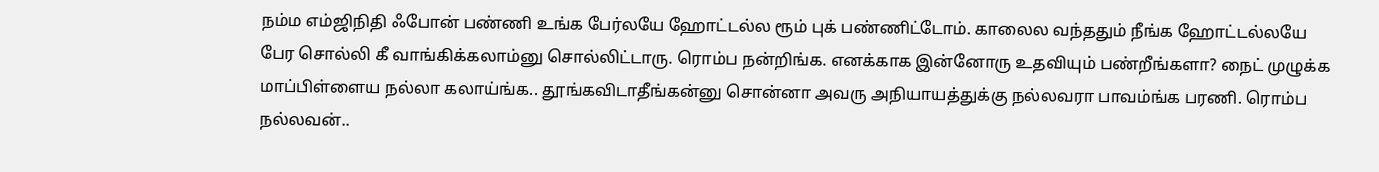நம்ம எம்ஜிநிதி ஃபோன் பண்ணி உங்க பேர்லயே ஹோட்டல்ல ரூம் புக் பண்ணிட்டோம். காலைல வந்ததும் நீங்க ஹோட்டல்லயே பேர சொல்லி கீ வாங்கிக்கலாம்னு சொல்லிட்டாரு. ரொம்ப நன்றிங்க. எனக்காக இன்னோரு உதவியும் பண்றீங்களா? நைட் முழுக்க மாப்பிள்ளைய நல்லா கலாய்ங்க.. தூங்கவிடாதீங்கன்னு சொன்னா அவரு அநியாயத்துக்கு நல்லவரா பாவம்ங்க பரணி. ரொம்ப நல்லவன்..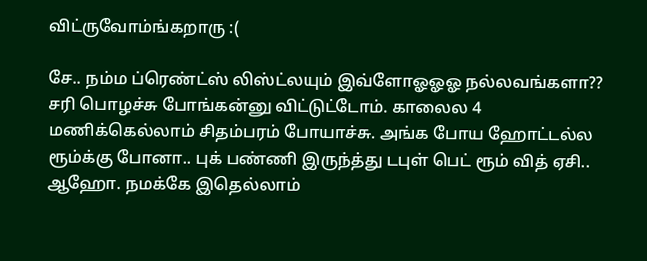விட்ருவோம்ங்கறாரு :(

சே.. நம்ம ப்ரெண்ட்ஸ் லிஸ்ட்லயும் இவ்ளோஓஓஓ நல்லவங்களா?? சரி பொழச்சு போங்கன்னு விட்டுட்டோம். காலைல 4 மணிக்கெல்லாம் சிதம்பரம் போயாச்சு. அங்க போய ஹோட்டல்ல ரூம்க்கு போனா.. புக் பண்ணி இருந்த்து டபுள் பெட் ரூம் வித் ஏசி.. ஆஹோ. நமக்கே இதெல்லாம்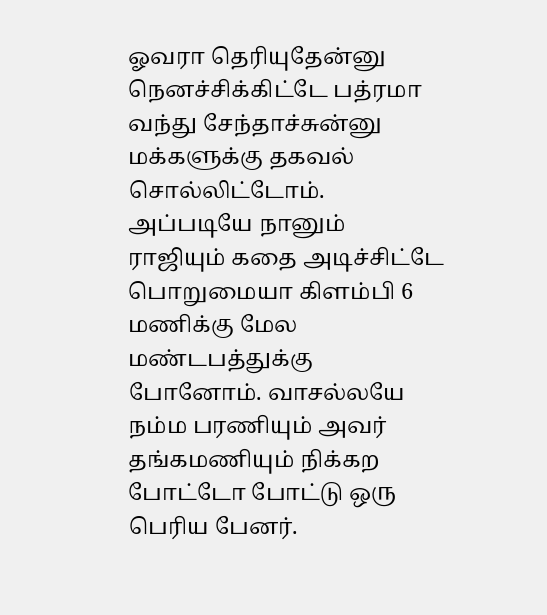ஓவரா தெரியுதேன்னு நெனச்சிக்கிட்டே பத்ரமா வந்து சேந்தாச்சுன்னு மக்களுக்கு தகவல் சொல்லிட்டோம். அப்படியே நானும் ராஜியும் கதை அடிச்சிட்டே பொறுமையா கிளம்பி 6 மணிக்கு மேல மண்டபத்துக்கு போனோம். வாசல்லயே நம்ம பரணியும் அவர் தங்கமணியும் நிக்கற போட்டோ போட்டு ஒரு பெரிய பேனர்.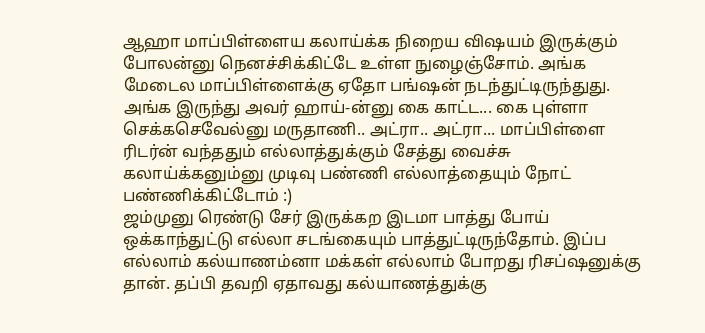ஆஹா மாப்பிள்ளைய கலாய்க்க நிறைய விஷயம் இருக்கும் போலன்னு நெனச்சிக்கிட்டே உள்ள நுழைஞ்சோம். அங்க மேடைல மாப்பிள்ளைக்கு ஏதோ பங்ஷன் நடந்துட்டிருந்துது. அங்க இருந்து அவர் ஹாய்-ன்னு கை காட்ட... கை புள்ளா செக்கசெவேல்னு மருதாணி.. அட்ரா.. அட்ரா... மாப்பிள்ளை ரிடர்ன் வந்ததும் எல்லாத்துக்கும் சேத்து வைச்சு கலாய்க்கனும்னு முடிவு பண்ணி எல்லாத்தையும் நோட் பண்ணிக்கிட்டோம் :)
ஜம்முனு ரெண்டு சேர் இருக்கற இடமா பாத்து போய் ஒக்காந்துட்டு எல்லா சடங்கையும் பாத்துட்டிருந்தோம். இப்ப எல்லாம் கல்யாணம்னா மக்கள் எல்லாம் போறது ரிசப்ஷனுக்கு தான். தப்பி தவறி ஏதாவது கல்யாணத்துக்கு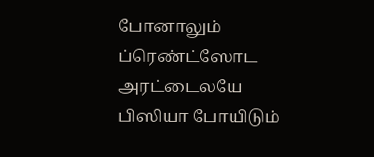போனாலும் ப்ரெண்ட்ஸோட அரட்டைலயே பிஸியா போயிடும்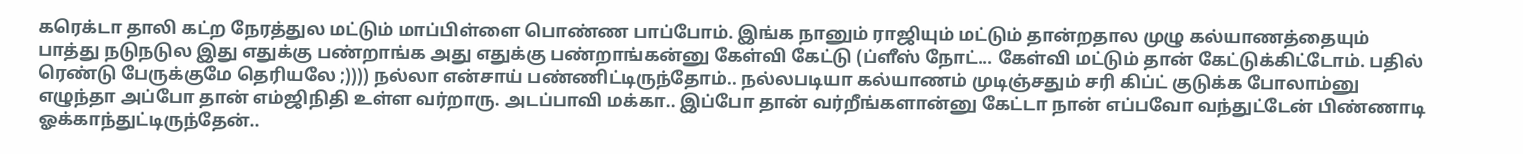கரெக்டா தாலி கட்ற நேரத்துல மட்டும் மாப்பிள்ளை பொண்ண பாப்போம். இங்க நானும் ராஜியும் மட்டும் தான்றதால முழு கல்யாணத்தையும் பாத்து நடுநடுல இது எதுக்கு பண்றாங்க அது எதுக்கு பண்றாங்கன்னு கேள்வி கேட்டு (ப்ளீஸ் நோட்... கேள்வி மட்டும் தான் கேட்டுக்கிட்டோம். பதில் ரெண்டு பேருக்குமே தெரியலே ;)))) நல்லா என்சாய் பண்ணிட்டிருந்தோம்.. நல்லபடியா கல்யாணம் முடிஞ்சதும் சரி கிப்ட் குடுக்க போலாம்னு எழுந்தா அப்போ தான் எம்ஜிநிதி உள்ள வர்றாரு. அடப்பாவி மக்கா.. இப்போ தான் வர்றீங்களான்னு கேட்டா நான் எப்பவோ வந்துட்டேன் பிண்ணாடி ஓக்காந்துட்டிருந்தேன்..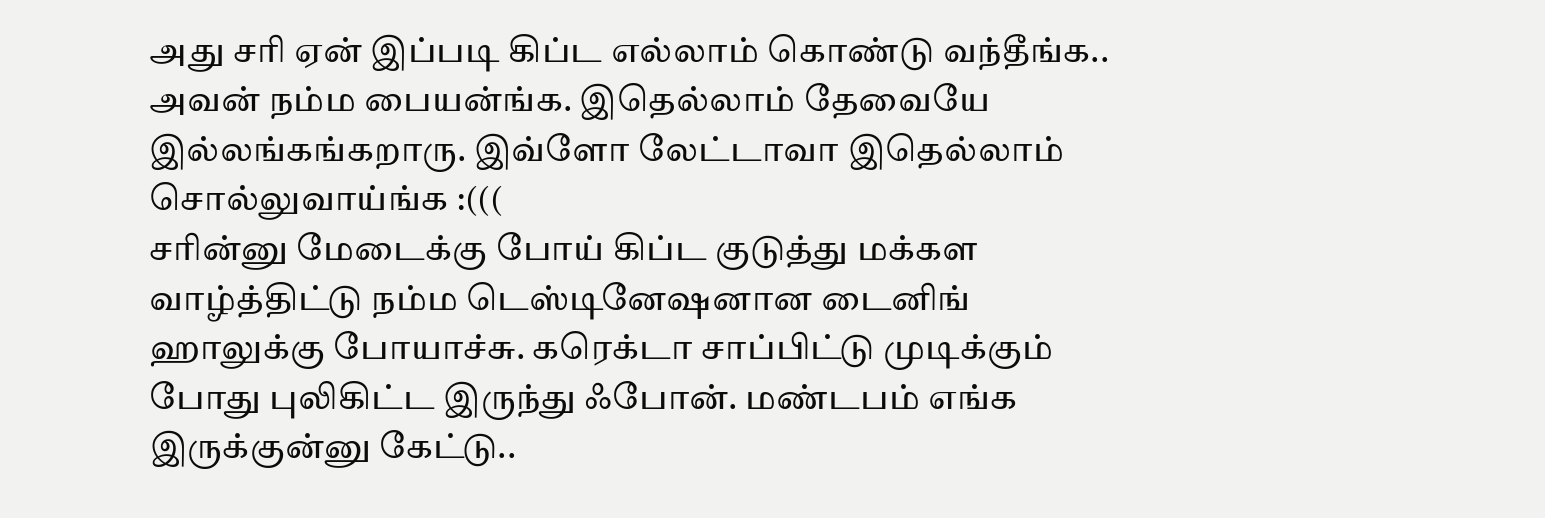அது சரி ஏன் இப்படி கிப்ட எல்லாம் கொண்டு வந்தீங்க.. அவன் நம்ம பையன்ங்க. இதெல்லாம் தேவையே இல்லங்கங்கறாரு. இவ்ளோ லேட்டாவா இதெல்லாம் சொல்லுவாய்ங்க :(((
சரின்னு மேடைக்கு போய் கிப்ட குடுத்து மக்கள வாழ்த்திட்டு நம்ம டெஸ்டினேஷனான டைனிங் ஹாலுக்கு போயாச்சு. கரெக்டா சாப்பிட்டு முடிக்கும் போது புலிகிட்ட இருந்து ஃபோன். மண்டபம் எங்க இருக்குன்னு கேட்டு..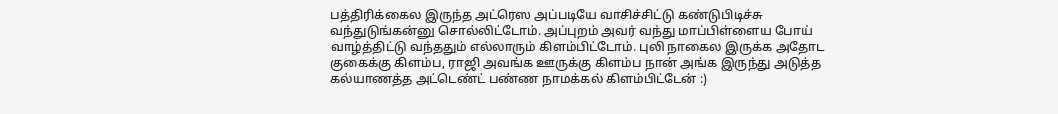பத்திரிக்கைல இருந்த அட்ரெஸ அப்படியே வாசிச்சிட்டு கண்டுபிடிச்சு வந்துடுங்கன்னு சொல்லிட்டோம். அப்புறம் அவர் வந்து மாப்பிள்ளைய போய் வாழ்த்திட்டு வந்ததும் எல்லாரும் கிளம்பிட்டோம். புலி நாகைல இருக்க அதோட குகைக்கு கிளம்ப, ராஜி அவங்க ஊருக்கு கிளம்ப நான் அங்க இருந்து அடுத்த கல்யாணத்த அட்டெண்ட் பண்ண நாமக்கல் கிளம்பிட்டேன் :)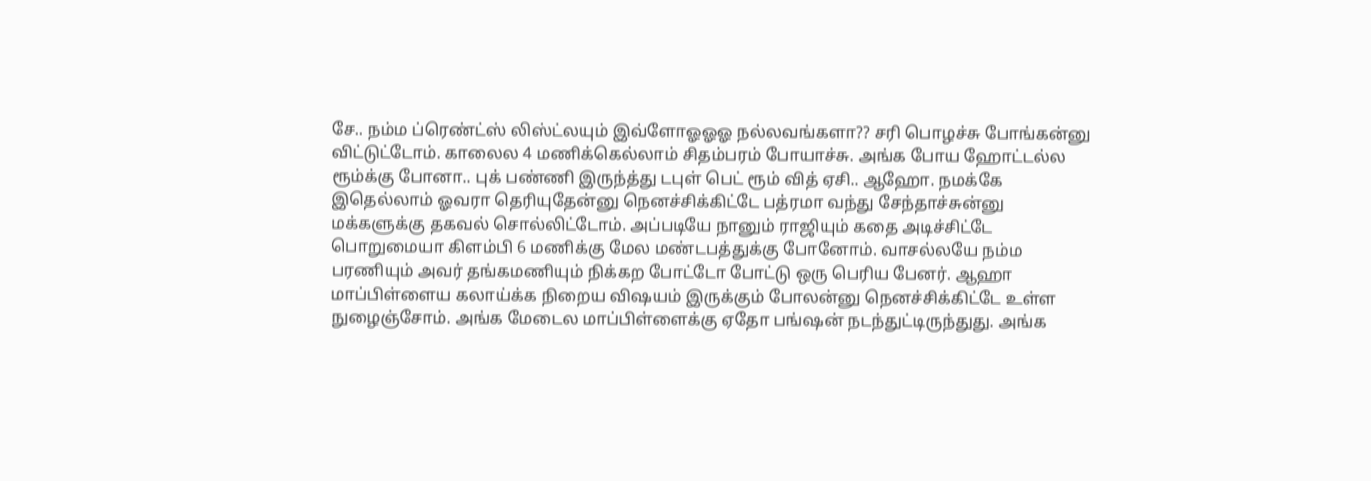சே.. நம்ம ப்ரெண்ட்ஸ் லிஸ்ட்லயும் இவ்ளோஓஓஓ நல்லவங்களா?? சரி பொழச்சு போங்கன்னு விட்டுட்டோம். காலைல 4 மணிக்கெல்லாம் சிதம்பரம் போயாச்சு. அங்க போய ஹோட்டல்ல ரூம்க்கு போனா.. புக் பண்ணி இருந்த்து டபுள் பெட் ரூம் வித் ஏசி.. ஆஹோ. நமக்கே இதெல்லாம் ஓவரா தெரியுதேன்னு நெனச்சிக்கிட்டே பத்ரமா வந்து சேந்தாச்சுன்னு மக்களுக்கு தகவல் சொல்லிட்டோம். அப்படியே நானும் ராஜியும் கதை அடிச்சிட்டே பொறுமையா கிளம்பி 6 மணிக்கு மேல மண்டபத்துக்கு போனோம். வாசல்லயே நம்ம பரணியும் அவர் தங்கமணியும் நிக்கற போட்டோ போட்டு ஒரு பெரிய பேனர். ஆஹா மாப்பிள்ளைய கலாய்க்க நிறைய விஷயம் இருக்கும் போலன்னு நெனச்சிக்கிட்டே உள்ள நுழைஞ்சோம். அங்க மேடைல மாப்பிள்ளைக்கு ஏதோ பங்ஷன் நடந்துட்டிருந்துது. அங்க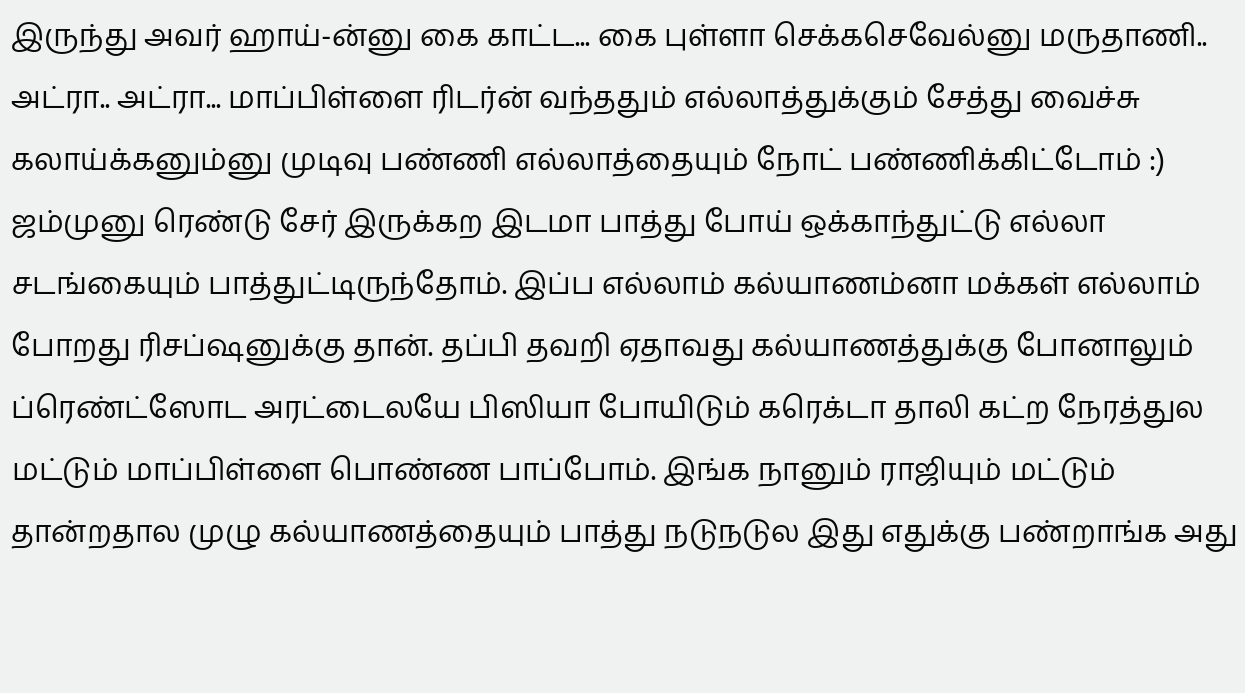இருந்து அவர் ஹாய்-ன்னு கை காட்ட... கை புள்ளா செக்கசெவேல்னு மருதாணி.. அட்ரா.. அட்ரா... மாப்பிள்ளை ரிடர்ன் வந்ததும் எல்லாத்துக்கும் சேத்து வைச்சு கலாய்க்கனும்னு முடிவு பண்ணி எல்லாத்தையும் நோட் பண்ணிக்கிட்டோம் :)
ஜம்முனு ரெண்டு சேர் இருக்கற இடமா பாத்து போய் ஒக்காந்துட்டு எல்லா சடங்கையும் பாத்துட்டிருந்தோம். இப்ப எல்லாம் கல்யாணம்னா மக்கள் எல்லாம் போறது ரிசப்ஷனுக்கு தான். தப்பி தவறி ஏதாவது கல்யாணத்துக்கு போனாலும் ப்ரெண்ட்ஸோட அரட்டைலயே பிஸியா போயிடும் கரெக்டா தாலி கட்ற நேரத்துல மட்டும் மாப்பிள்ளை பொண்ண பாப்போம். இங்க நானும் ராஜியும் மட்டும் தான்றதால முழு கல்யாணத்தையும் பாத்து நடுநடுல இது எதுக்கு பண்றாங்க அது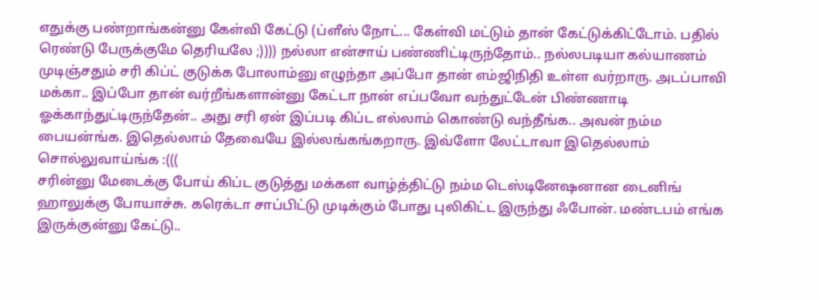எதுக்கு பண்றாங்கன்னு கேள்வி கேட்டு (ப்ளீஸ் நோட்... கேள்வி மட்டும் தான் கேட்டுக்கிட்டோம். பதில் ரெண்டு பேருக்குமே தெரியலே ;)))) நல்லா என்சாய் பண்ணிட்டிருந்தோம்.. நல்லபடியா கல்யாணம் முடிஞ்சதும் சரி கிப்ட் குடுக்க போலாம்னு எழுந்தா அப்போ தான் எம்ஜிநிதி உள்ள வர்றாரு. அடப்பாவி மக்கா.. இப்போ தான் வர்றீங்களான்னு கேட்டா நான் எப்பவோ வந்துட்டேன் பிண்ணாடி ஓக்காந்துட்டிருந்தேன்.. அது சரி ஏன் இப்படி கிப்ட எல்லாம் கொண்டு வந்தீங்க.. அவன் நம்ம பையன்ங்க. இதெல்லாம் தேவையே இல்லங்கங்கறாரு. இவ்ளோ லேட்டாவா இதெல்லாம் சொல்லுவாய்ங்க :(((
சரின்னு மேடைக்கு போய் கிப்ட குடுத்து மக்கள வாழ்த்திட்டு நம்ம டெஸ்டினேஷனான டைனிங் ஹாலுக்கு போயாச்சு. கரெக்டா சாப்பிட்டு முடிக்கும் போது புலிகிட்ட இருந்து ஃபோன். மண்டபம் எங்க இருக்குன்னு கேட்டு..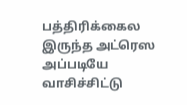பத்திரிக்கைல இருந்த அட்ரெஸ அப்படியே வாசிச்சிட்டு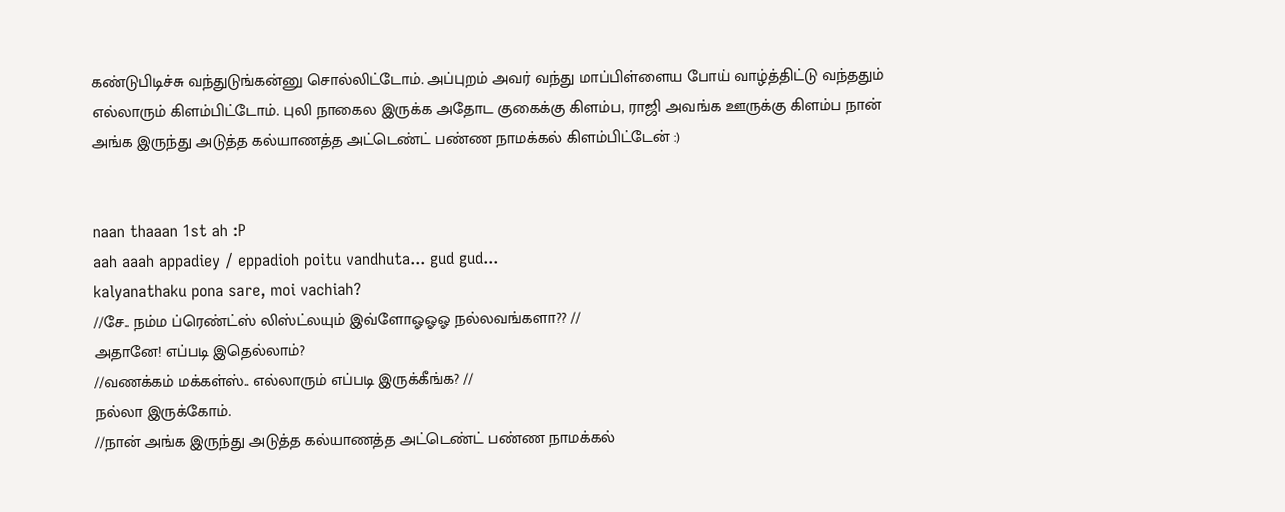கண்டுபிடிச்சு வந்துடுங்கன்னு சொல்லிட்டோம். அப்புறம் அவர் வந்து மாப்பிள்ளைய போய் வாழ்த்திட்டு வந்ததும் எல்லாரும் கிளம்பிட்டோம். புலி நாகைல இருக்க அதோட குகைக்கு கிளம்ப, ராஜி அவங்க ஊருக்கு கிளம்ப நான் அங்க இருந்து அடுத்த கல்யாணத்த அட்டெண்ட் பண்ண நாமக்கல் கிளம்பிட்டேன் :)


naan thaaan 1st ah :P
aah aaah appadiey / eppadioh poitu vandhuta... gud gud...
kalyanathaku pona sare, moi vachiah?
//சே.. நம்ம ப்ரெண்ட்ஸ் லிஸ்ட்லயும் இவ்ளோஓஓஓ நல்லவங்களா?? //
அதானே! எப்படி இதெல்லாம்?
//வணக்கம் மக்கள்ஸ்.. எல்லாரும் எப்படி இருக்கீங்க? //
நல்லா இருக்கோம்.
//நான் அங்க இருந்து அடுத்த கல்யாணத்த அட்டெண்ட் பண்ண நாமக்கல்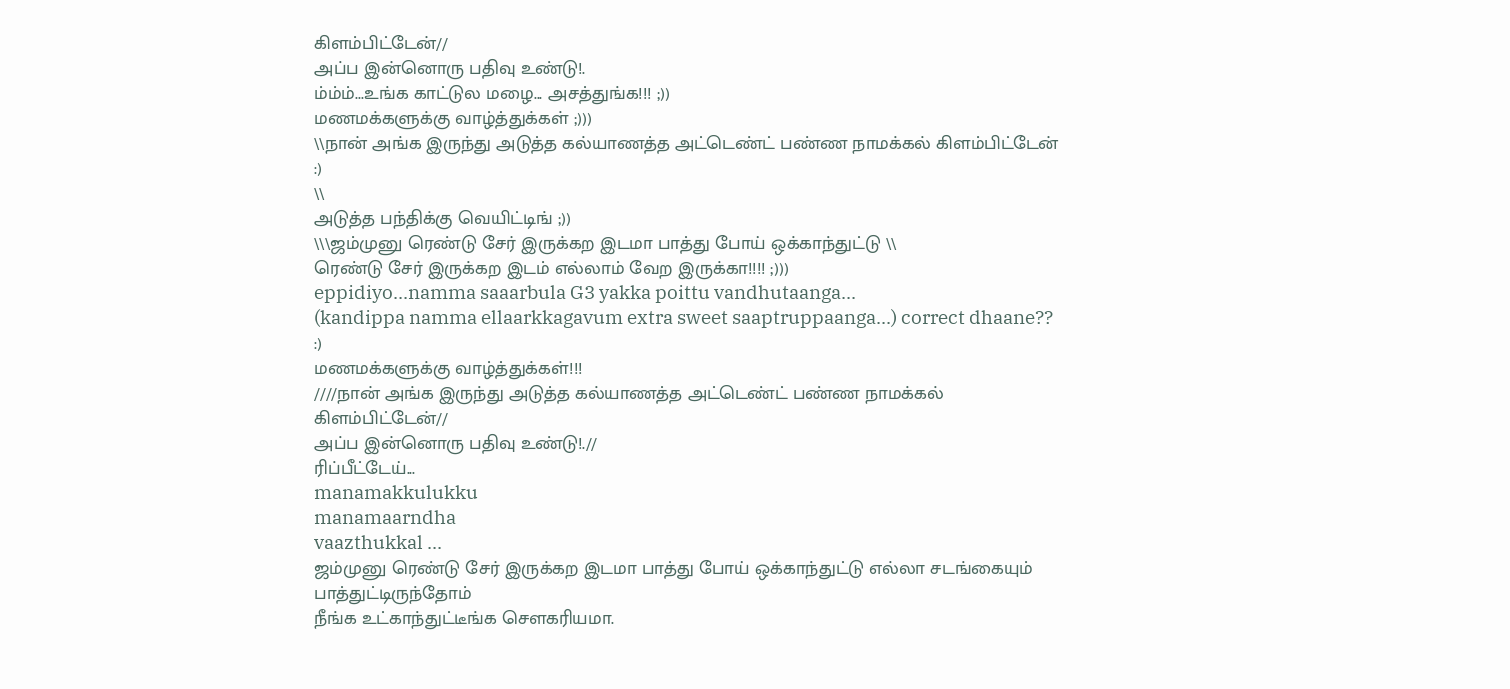கிளம்பிட்டேன்//
அப்ப இன்னொரு பதிவு உண்டு!.
ம்ம்ம்...உங்க காட்டுல மழை... அசத்துங்க!!! ;))
மணமக்களுக்கு வாழ்த்துக்கள் ;)))
\\நான் அங்க இருந்து அடுத்த கல்யாணத்த அட்டெண்ட் பண்ண நாமக்கல் கிளம்பிட்டேன் :)
\\
அடுத்த பந்திக்கு வெயிட்டிங் ;))
\\\ஜம்முனு ரெண்டு சேர் இருக்கற இடமா பாத்து போய் ஒக்காந்துட்டு \\
ரெண்டு சேர் இருக்கற இடம் எல்லாம் வேற இருக்கா!!!! ;)))
eppidiyo...namma saaarbula G3 yakka poittu vandhutaanga...
(kandippa namma ellaarkkagavum extra sweet saaptruppaanga...) correct dhaane?? :)
மணமக்களுக்கு வாழ்த்துக்கள்!!!
////நான் அங்க இருந்து அடுத்த கல்யாணத்த அட்டெண்ட் பண்ண நாமக்கல் கிளம்பிட்டேன்//
அப்ப இன்னொரு பதிவு உண்டு!.//
ரிப்பீட்டேய்...
manamakkulukku
manamaarndha
vaazthukkal ...
ஜம்முனு ரெண்டு சேர் இருக்கற இடமா பாத்து போய் ஒக்காந்துட்டு எல்லா சடங்கையும் பாத்துட்டிருந்தோம்
நீங்க உட்காந்துட்டீங்க சௌகரியமா.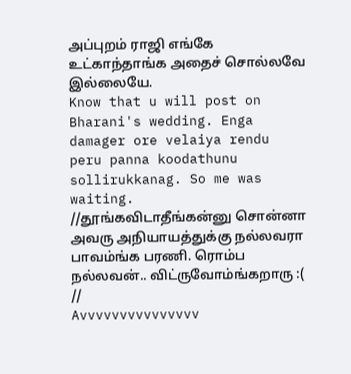அப்புறம் ராஜி எங்கே உட்காந்தாங்க அதைச் சொல்லவே இல்லையே.
Know that u will post on Bharani's wedding. Enga damager ore velaiya rendu peru panna koodathunu sollirukkanag. So me was waiting.
//தூங்கவிடாதீங்கன்னு சொன்னா அவரு அநியாயத்துக்கு நல்லவரா பாவம்ங்க பரணி. ரொம்ப நல்லவன்.. விட்ருவோம்ங்கறாரு :( //
Avvvvvvvvvvvvvvv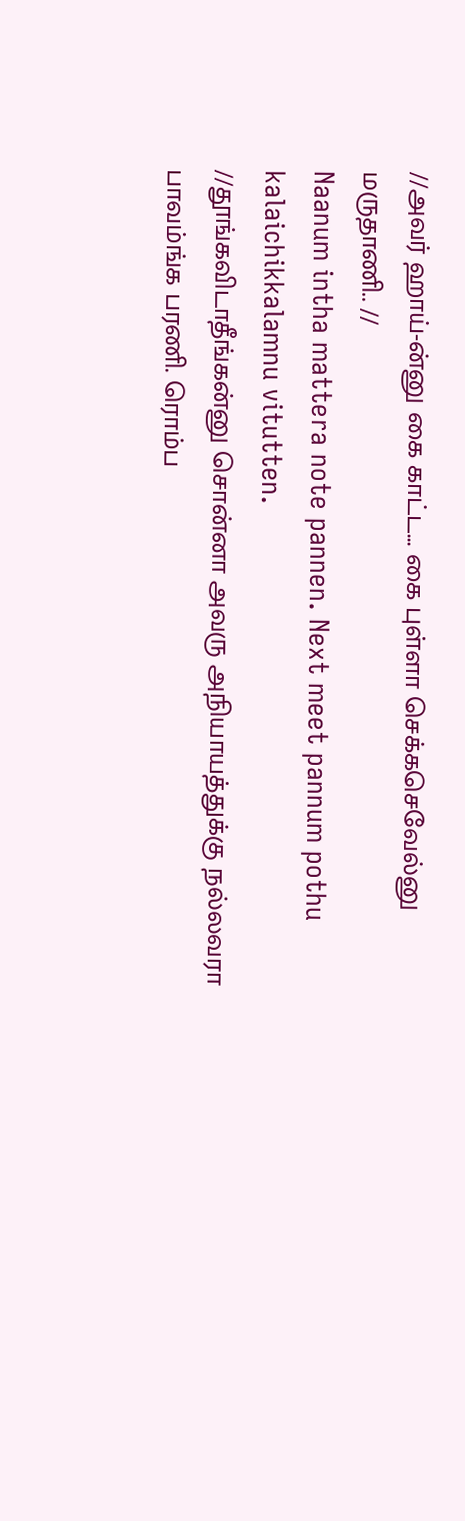//அவர் ஹாய்-ன்னு கை காட்ட... கை புள்ளா செக்கசெவேல்னு மருதாணி.. //
Naanum intha mattera note pannen. Next meet pannum pothu kalaichikkalamnu vitutten.
//தூங்கவிடாதீங்கன்னு சொன்னா அவரு அநியாயத்துக்கு நல்லவரா பாவம்ங்க பரணி. ரொம்ப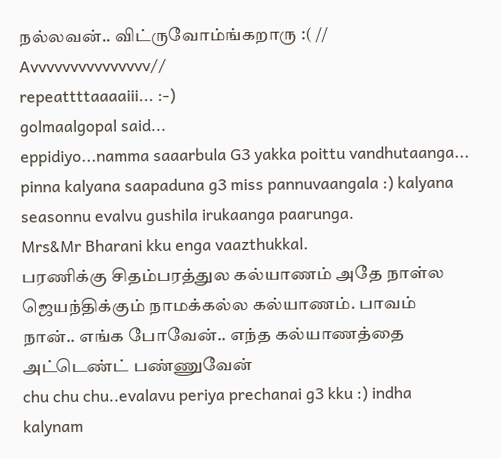நல்லவன்.. விட்ருவோம்ங்கறாரு :( //
Avvvvvvvvvvvvvvv//
repeattttaaaaiii... :-)
golmaalgopal said...
eppidiyo...namma saaarbula G3 yakka poittu vandhutaanga...
pinna kalyana saapaduna g3 miss pannuvaangala :) kalyana seasonnu evalvu gushila irukaanga paarunga.
Mrs&Mr Bharani kku enga vaazthukkal.
பரணிக்கு சிதம்பரத்துல கல்யாணம் அதே நாள்ல ஜெயந்திக்கும் நாமக்கல்ல கல்யாணம். பாவம் நான்.. எங்க போவேன்.. எந்த கல்யாணத்தை அட்டெண்ட் பண்ணுவேன்
chu chu chu..evalavu periya prechanai g3 kku :) indha kalynam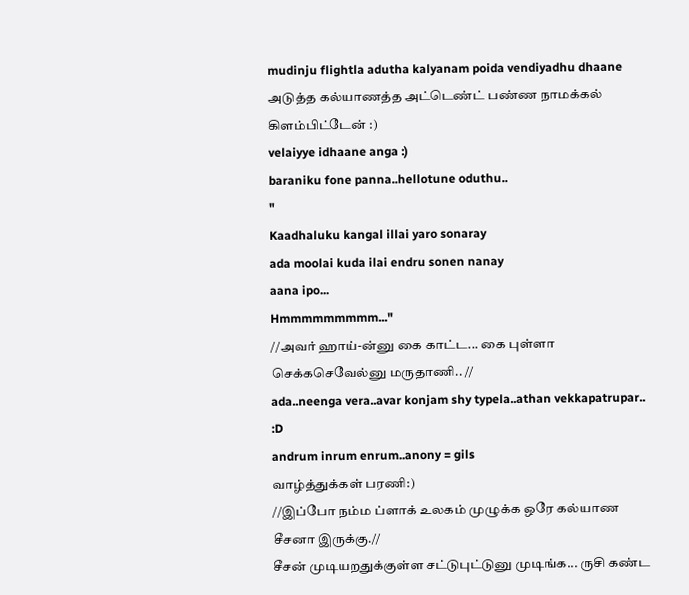mudinju flightla adutha kalyanam poida vendiyadhu dhaane
அடுத்த கல்யாணத்த அட்டெண்ட் பண்ண நாமக்கல் கிளம்பிட்டேன் :)
velaiyye idhaane anga :)
baraniku fone panna..hellotune oduthu..
"
Kaadhaluku kangal illai yaro sonaray
ada moolai kuda ilai endru sonen nanay
aana ipo...
Hmmmmmmmmm..."
//அவர் ஹாய்-ன்னு கை காட்ட... கை புள்ளா செக்கசெவேல்னு மருதாணி.. //
ada..neenga vera..avar konjam shy typela..athan vekkapatrupar.. :D
andrum inrum enrum..anony = gils
வாழ்த்துக்கள் பரணி:)
//இப்போ நம்ம ப்ளாக் உலகம் முழுக்க ஒரே கல்யாண சீசனா இருக்கு.//
சீசன் முடியறதுக்குள்ள சட்டுபுட்டுனு முடிங்க... ருசி கண்ட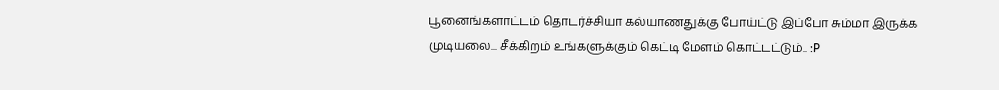பூனைங்களாட்டம் தொடர்ச்சியா கல்யாணதுக்கு போய்ட்டு இப்போ சும்மா இருக்க முடியலை... சீக்கிறம் உங்களுக்கும் கெட்டி மேளம் கொட்டட்டும்.. :P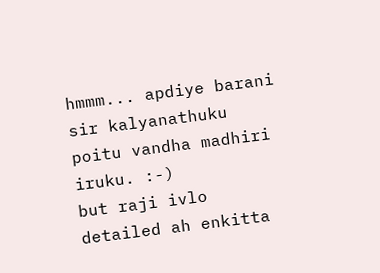hmmm... apdiye barani sir kalyanathuku poitu vandha madhiri iruku. :-)
but raji ivlo detailed ah enkitta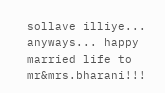sollave illiye... anyways... happy married life to mr&mrs.bharani!!!